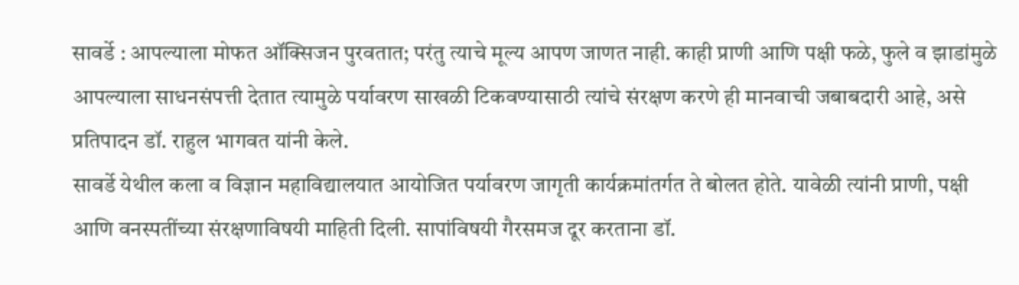सावर्डे : आपल्याला मोफत ऑक्सिजन पुरवतात; परंतु त्याचे मूल्य आपण जाणत नाही. काही प्राणी आणि पक्षी फळे, फुले व झाडांमुळे आपल्याला साधनसंपत्ती देतात त्यामुळे पर्यावरण साखळी टिकवण्यासाठी त्यांचे संरक्षण करणे ही मानवाची जबाबदारी आहे, असे प्रतिपादन डॉ. राहुल भागवत यांनी केले.
सावर्डे येथील कला व विज्ञान महाविद्यालयात आयोजित पर्यावरण जागृती कार्यक्रमांतर्गत ते बोलत होते. यावेळी त्यांनी प्राणी, पक्षी आणि वनस्पतींच्या संरक्षणाविषयी माहिती दिली. सापांविषयी गैरसमज दूर करताना डॉ.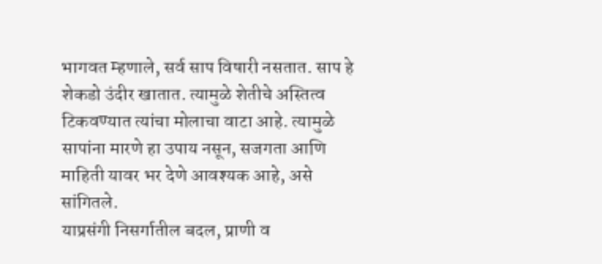भागवत म्हणाले, सर्व साप विषारी नसतात. साप हे शेकडो उंदीर खातात. त्यामुळे शेतीचे अस्तित्व टिकवण्यात त्यांचा मोलाचा वाटा आहे. त्यामुळे सापांना मारणे हा उपाय नसून, सजगता आणि माहिती यावर भर देणे आवश्यक आहे, असे सांगितले.
याप्रसंगी निसर्गातील बदल, प्राणी व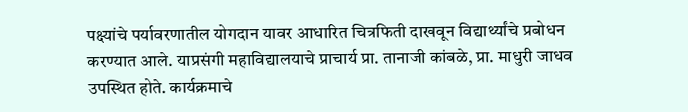पक्ष्यांचे पर्यावरणातील योगदान यावर आधारित चित्रफिती दाखवून विद्यार्थ्यांचे प्रबोधन करण्यात आले. याप्रसंगी महाविद्यालयाचे प्राचार्य प्रा. तानाजी कांबळे, प्रा. माधुरी जाधव उपस्थित होते. कार्यक्रमाचे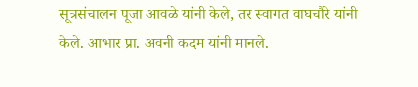सूत्रसंचालन पूजा आवळे यांनी केले, तर स्वागत वाघचौरे यांनी केले. आभार प्रा. अवनी कदम यांनी मानले.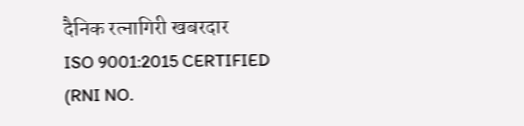दैनिक रत्नागिरी खबरदार
ISO 9001:2015 CERTIFIED
(RNI NO.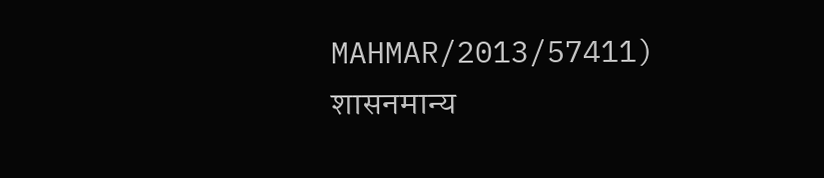MAHMAR/2013/57411)
शासनमान्य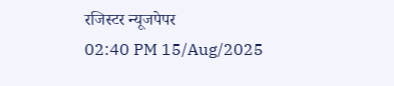रजिस्टर न्यूजपेपर
02:40 PM 15/Aug/2025